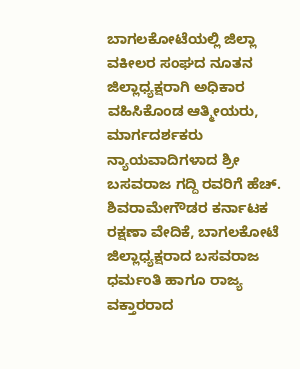ಬಾಗಲಕೋಟೆಯಲ್ಲಿ ಜಿಲ್ಲಾ ವಕೀಲರ ಸಂಘದ ನೂತನ ಜಿಲ್ಲಾಧ್ಯಕ್ಷರಾಗಿ ಅಧಿಕಾರ ವಹಿಸಿಕೊಂಡ ಆತ್ಮೀಯರು, ಮಾರ್ಗದರ್ಶಕರು ನ್ಯಾಯವಾದಿಗಳಾದ ಶ್ರೀ ಬಸವರಾಜ ಗದ್ದಿ ರವರಿಗೆ ಹೆಚ್. ಶಿವರಾಮೇಗೌಡರ ಕರ್ನಾಟಕ ರಕ್ಷಣಾ ವೇದಿಕೆ, ಬಾಗಲಕೋಟೆ ಜಿಲ್ಲಾಧ್ಯಕ್ಷರಾದ ಬಸವರಾಜ ಧರ್ಮಂತಿ ಹಾಗೂ ರಾಜ್ಯ ವಕ್ತಾರರಾದ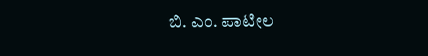ಬಿ. ಎಂ. ಪಾಟೀಲ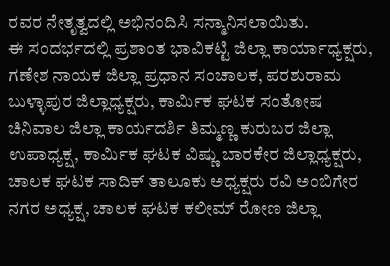ರವರ ನೇತೃತ್ವದಲ್ಲಿ ಅಭಿನಂದಿಸಿ ಸನ್ಮಾನಿಸಲಾಯಿತು.
ಈ ಸಂದರ್ಭದಲ್ಲಿ ಪ್ರಶಾಂತ ಭಾವಿಕಟ್ಟಿ ಜಿಲ್ಲಾ ಕಾರ್ಯಾಧ್ಯಕ್ಷರು, ಗಣೇಶ ನಾಯಕ ಜಿಲ್ಲಾ ಪ್ರಧಾನ ಸಂಚಾಲಕ, ಪರಶುರಾಮ ಬುಳ್ಳಾಪುರ ಜಿಲ್ಲಾಧ್ಯಕ್ಷರು, ಕಾರ್ಮಿಕ ಘಟಕ ಸಂತೋಷ ಚಿನಿವಾಲ ಜಿಲ್ಲಾ ಕಾರ್ಯದರ್ಶಿ ತಿಮ್ಮಣ್ಣ ಕುರುಬರ ಜಿಲ್ಲಾ ಉಪಾಧ್ಯಕ್ಷ, ಕಾರ್ಮಿಕ ಘಟಕ ವಿಷ್ಣು ಬಾರಕೇರ ಜಿಲ್ಲಾಧ್ಯಕ್ಷರು, ಚಾಲಕ ಘಟಕ ಸಾದಿಕ್ ತಾಲೂಕು ಅಧ್ಯಕ್ಷರು ರವಿ ಅಂಬಿಗೇರ ನಗರ ಅಧ್ಯಕ್ಷ, ಚಾಲಕ ಘಟಕ ಕಲೀಮ್ ರೋಣ ಜಿಲ್ಲಾ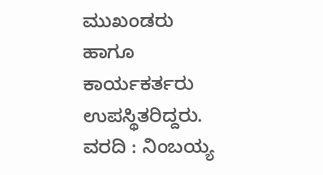ಮುಖಂಡರು
ಹಾಗೂ ಕಾರ್ಯಕರ್ತರು ಉಪಸ್ಥಿತರಿದ್ದರು.
ವರದಿ : ನಿಂಬಯ್ಯ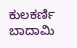ಕುಲಕರ್ಣಿ ಬಾದಾಮಿ